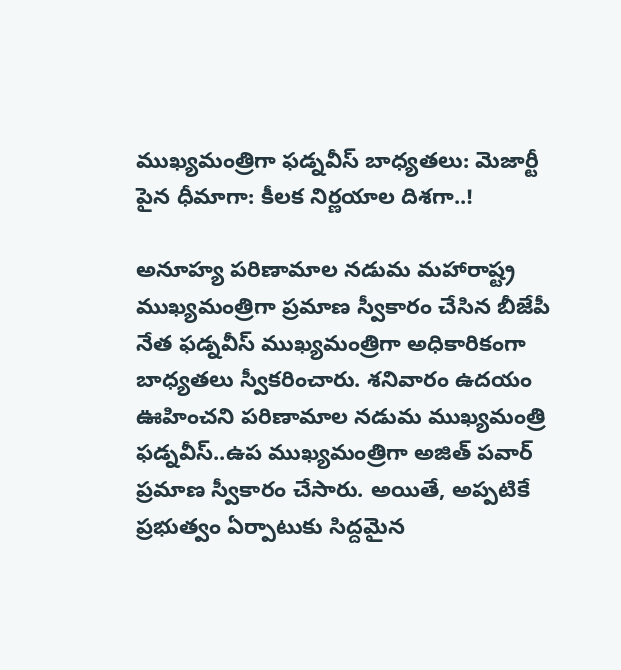ముఖ్యమంత్రిగా ఫడ్నవీస్ బాధ్యతలు: మెజార్టీ పైన ధీమాగా: కీలక నిర్ణయాల దిశగా..!

అనూహ్య పరిణామాల నడుమ మహారాష్ట్ర ముఖ్యమంత్రిగా ప్రమాణ స్వీకారం చేసిన బీజేపీ నేత ఫడ్నవీస్ ముఖ్యమంత్రిగా అధికారికంగా బాధ్యతలు స్వీకరించారు. శనివారం ఉదయం ఊహించని పరిణామాల నడుమ ముఖ్యమంత్రి ఫడ్నవీస్..ఉప ముఖ్యమంత్రిగా అజిత్ పవార్ ప్రమాణ స్వీకారం చేసారు. అయితే, అప్పటికే ప్రభుత్వం ఏర్పాటుకు సిద్దమైన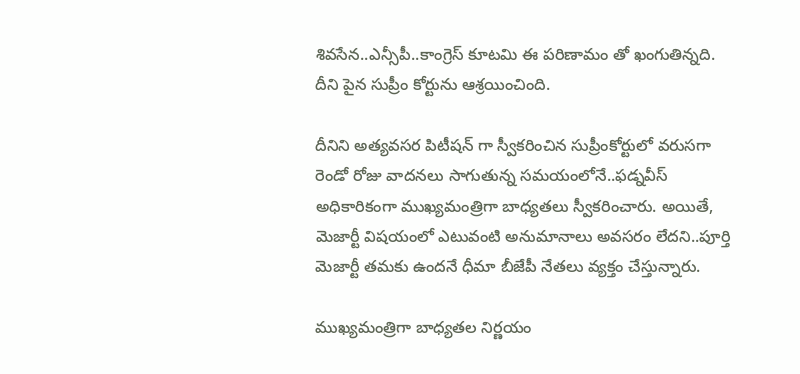శివసేన..ఎన్సీపీ..కాంగ్రెస్ కూటమి ఈ పరిణామం తో ఖంగుతిన్నది. దీని పైన సుప్రీం కోర్టును ఆశ్రయించింది.

దీనిని అత్యవసర పిటీషన్ గా స్వీకరించిన సుప్రీంకోర్టులో వరుసగా రెండో రోజు వాదనలు సాగుతున్న సమయంలోనే..ఫడ్నవీస్ అధికారికంగా ముఖ్యమంత్రిగా బాధ్యతలు స్వీకరించారు. అయితే, మెజార్టీ విషయంలో ఎటువంటి అనుమానాలు అవసరం లేదని..పూర్తి మెజార్టీ తమకు ఉందనే ధీమా బీజేపీ నేతలు వ్యక్తం చేస్తున్నారు.

ముఖ్యమంత్రిగా బాధ్యతల నిర్ణయం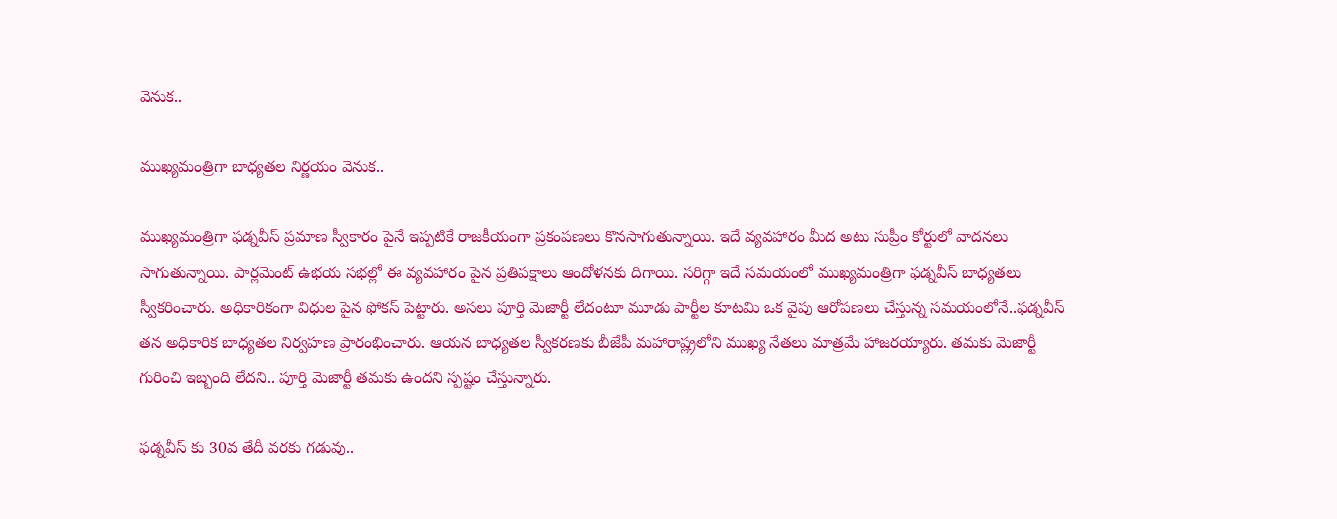వెనుక..

ముఖ్యమంత్రిగా బాధ్యతల నిర్ణయం వెనుక..

ముఖ్యమంత్రిగా ఫడ్నవీస్ ప్రమాణ స్వీకారం పైనే ఇప్పటికే రాజకీయంగా ప్రకంపణలు కొనసాగుతున్నాయి. ఇదే వ్యవహారం మీద అటు సుప్రీం కోర్టులో వాదనలు సాగుతున్నాయి. పార్లమెంట్ ఉభయ సభల్లో ఈ వ్యవహారం పైన ప్రతిపక్షాలు ఆందోళనకు దిగాయి. సరిగ్గా ఇదే సమయంలో ముఖ్యమంత్రిగా ఫడ్నవీస్ బాధ్యతలు స్వీకరించారు. అధికారికంగా విధుల పైన ఫోకస్ పెట్టారు. అసలు పూర్తి మెజార్టీ లేదంటూ మూడు పార్టీల కూటమి ఒక వైపు ఆరోపణలు చేస్తున్న సమయంలోనే..ఫడ్నవీస్ తన అధికారిక బాధ్యతల నిర్వహణ ప్రారంభించారు. ఆయన బాధ్యతల స్వీకరణకు బీజేపీ మహారాష్ల్రలోని ముఖ్య నేతలు మాత్రమే హాజరయ్యారు. తమకు మెజార్టీ గురించి ఇబ్బంది లేదని.. పూర్తి మెజార్టీ తమకు ఉందని స్పష్టం చేస్తున్నారు.

ఫడ్నవీస్ కు 30వ తేదీ వరకు గడువు..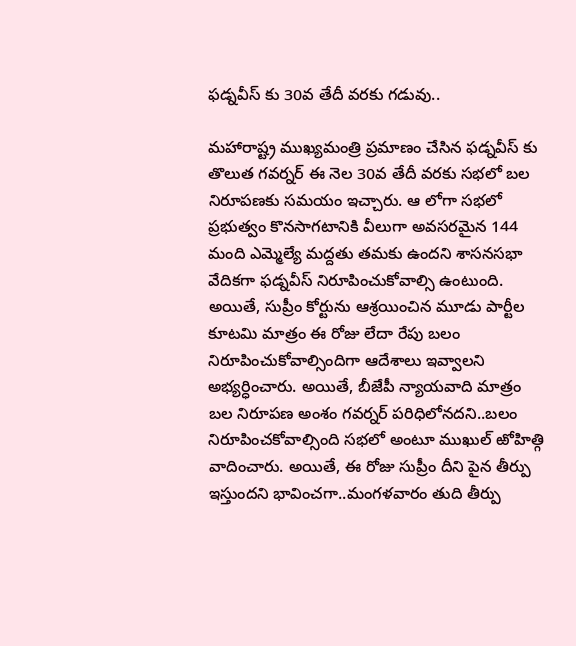ఫడ్నవీస్ కు 30వ తేదీ వరకు గడువు..

మహారాష్ట్ర ముఖ్యమంత్రి ప్రమాణం చేసిన ఫడ్నవీస్ కు తొలుత గవర్నర్ ఈ నెల 30వ తేదీ వరకు సభలో బల నిరూపణకు సమయం ఇచ్చారు. ఆ లోగా సభలో ప్రభుత్వం కొనసాగటానికి వీలుగా అవసరమైన 144 మంది ఎమ్మెల్యే మద్దతు తమకు ఉందని శాసనసభా వేదికగా ఫడ్నవీస్ నిరూపించుకోవాల్సి ఉంటుంది. అయితే, సుప్రీం కోర్టును ఆశ్రయించిన మూడు పార్టీల కూటమి మాత్రం ఈ రోజు లేదా రేపు బలం నిరూపించుకోవాల్సిందిగా ఆదేశాలు ఇవ్వాలని అభ్యర్ధించారు. అయితే, బీజేపీ న్యాయవాది మాత్రం బల నిరూపణ అంశం గవర్నర్ పరిధిలోనదని..బలం నిరూపించకోవాల్సింది సభలో అంటూ ముఖుల్ ఱోహిత్గి వాదించారు. అయితే, ఈ రోజు సుప్రీం దీని పైన తీర్పు ఇస్తుందని భావించగా..మంగళవారం తుది తీర్పు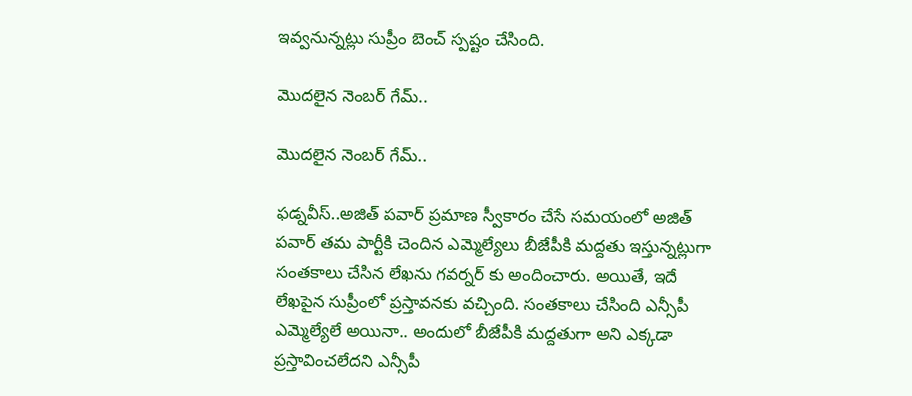ఇవ్వనున్నట్లు సుప్రీం బెంచ్ స్పష్టం చేసింది.

మొదలైన నెంబర్ గేమ్..

మొదలైన నెంబర్ గేమ్..

ఫడ్నవీస్..అజిత్ పవార్ ప్రమాణ స్వీకారం చేసే సమయంలో అజిత్ పవార్ తమ పార్టీకి చెందిన ఎమ్మెల్యేలు బీజేపీకి మద్దతు ఇస్తున్నట్లుగా సంతకాలు చేసిన లేఖను గవర్నర్ కు అందించారు. అయితే, ఇదే లేఖపైన సుప్రీంలో ప్రస్తావనకు వచ్చింది. సంతకాలు చేసింది ఎన్సీపీ ఎమ్మెల్యేలే అయినా.. అందులో బీజేపీకి మద్దతుగా అని ఎక్కడా ప్రస్తావించలేదని ఎన్సీపీ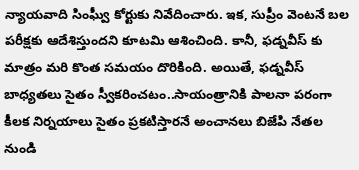న్యాయవాది సింఘ్వీ కోర్టుకు నివేదించారు. ఇక, సుప్రీం వెంటనే బల పరీక్షకు ఆదేశిస్తుందని కూటమి ఆశించింది. కానీ, ఫడ్నవీస్ కు మాత్రం మరి కొంత సమయం దొరికింది. అయితే, ఫడ్నవీస్ బాధ్యతలు సైతం స్వీకరించటం..సాయంత్రానికి పాలనా పరంగా కీలక నిర్నయాలు సైతం ప్రకటిస్తారనే అంచానలు బిజేపి నేతల నుండి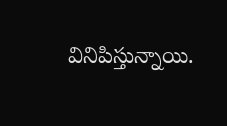వినిపిస్తున్నాయి.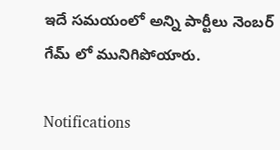ఇదే సమయంలో అన్ని పార్టీలు నెంబర్ గేమ్ లో మునిగిపోయారు.

Notifications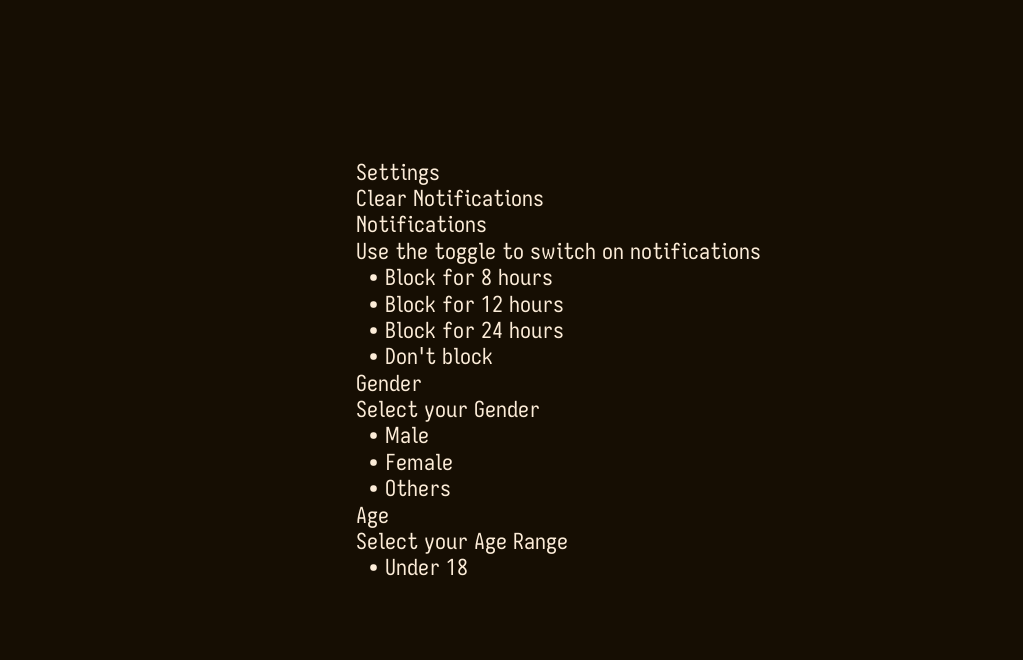Settings
Clear Notifications
Notifications
Use the toggle to switch on notifications
  • Block for 8 hours
  • Block for 12 hours
  • Block for 24 hours
  • Don't block
Gender
Select your Gender
  • Male
  • Female
  • Others
Age
Select your Age Range
  • Under 18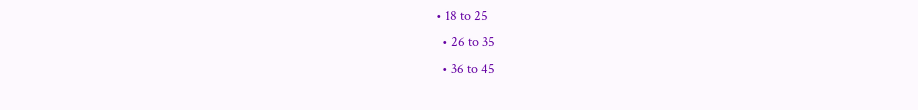• 18 to 25
  • 26 to 35
  • 36 to 45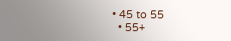• 45 to 55
  • 55+